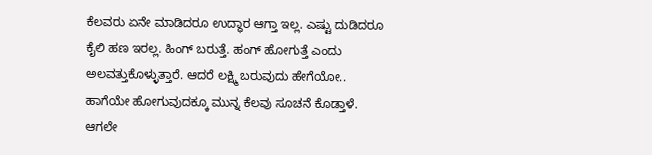ಕೆಲವರು ಏನೇ ಮಾಡಿದರೂ ಉದ್ಧಾರ ಆಗ್ತಾ ಇಲ್ಲ. ಎಷ್ಟು ದುಡಿದರೂ ಕೈಲಿ ಹಣ ಇರಲ್ಲ. ಹಿಂಗ್ ಬರುತ್ತೆ. ಹಂಗ್ ಹೋಗುತ್ತೆ ಎಂದು ಅಲವತ್ತುಕೊಳ್ಳುತ್ತಾರೆ. ಆದರೆ ಲಕ್ಷ್ಮಿ ಬರುವುದು ಹೇಗೆಯೋ.. ಹಾಗೆಯೇ ಹೋಗುವುದಕ್ಕೂ ಮುನ್ನ ಕೆಲವು ಸೂಚನೆ ಕೊಡ್ತಾಳೆ. ಆಗಲೇ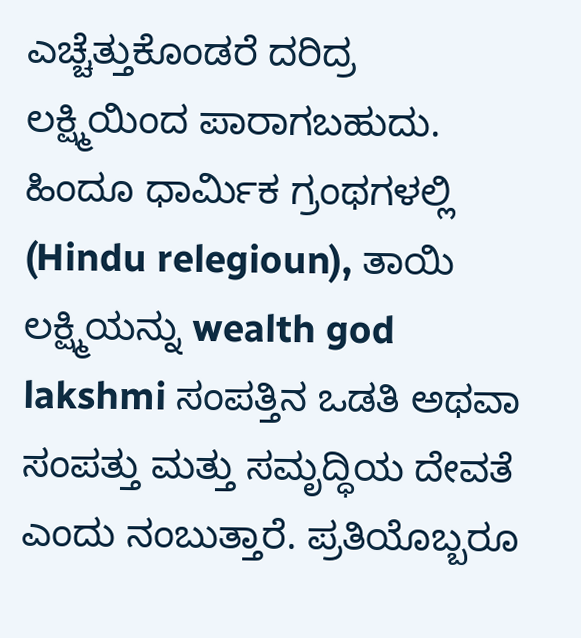ಎಚ್ಚೆತ್ತುಕೊಂಡರೆ ದರಿದ್ರ ಲಕ್ಷ್ಮಿಯಿಂದ ಪಾರಾಗಬಹುದು.
ಹಿಂದೂ ಧಾರ್ಮಿಕ ಗ್ರಂಥಗಳಲ್ಲಿ (Hindu relegioun), ತಾಯಿ ಲಕ್ಷ್ಮಿಯನ್ನು wealth god lakshmi ಸಂಪತ್ತಿನ ಒಡತಿ ಅಥವಾ ಸಂಪತ್ತು ಮತ್ತು ಸಮೃದ್ಧಿಯ ದೇವತೆ ಎಂದು ನಂಬುತ್ತಾರೆ. ಪ್ರತಿಯೊಬ್ಬರೂ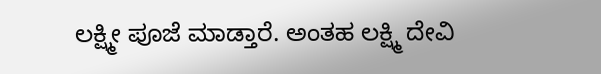ಲಕ್ಷ್ಮೀ ಪೂಜೆ ಮಾಡ್ತಾರೆ. ಅಂತಹ ಲಕ್ಷ್ಮಿ ದೇವಿ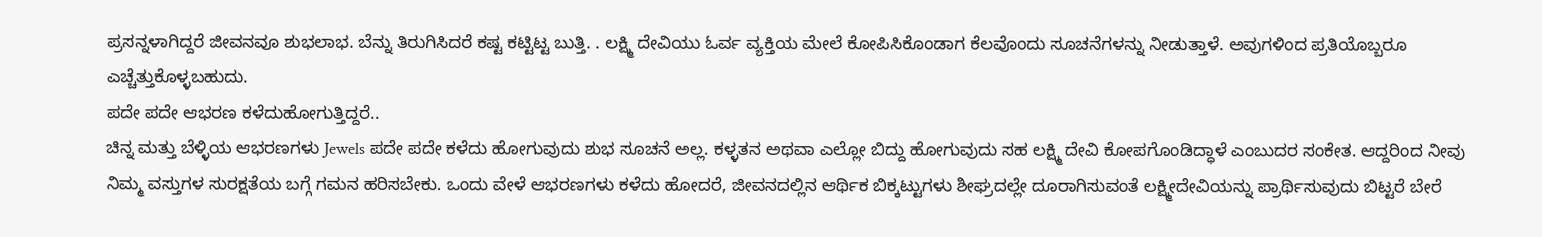ಪ್ರಸನ್ನಳಾಗಿದ್ದರೆ ಜೀವನವೂ ಶುಭಲಾಭ. ಬೆನ್ನು ತಿರುಗಿಸಿದರೆ ಕಷ್ಟ ಕಟ್ಟಿಟ್ಟ ಬುತ್ತಿ. . ಲಕ್ಷ್ಮಿ ದೇವಿಯು ಓರ್ವ ವ್ಯಕ್ತಿಯ ಮೇಲೆ ಕೋಪಿಸಿಕೊಂಡಾಗ ಕೆಲವೊಂದು ಸೂಚನೆಗಳನ್ನು ನೀಡುತ್ತಾಳೆ. ಅವುಗಳಿಂದ ಪ್ರತಿಯೊಬ್ಬರೂ ಎಚ್ಚೆತ್ತುಕೊಳ್ಳಬಹುದು.
ಪದೇ ಪದೇ ಆಭರಣ ಕಳೆದುಹೋಗುತ್ತಿದ್ದರೆ..
ಚಿನ್ನ ಮತ್ತು ಬೆಳ್ಳಿಯ ಆಭರಣಗಳು Jewels ಪದೇ ಪದೇ ಕಳೆದು ಹೋಗುವುದು ಶುಭ ಸೂಚನೆ ಅಲ್ಲ. ಕಳ್ಳತನ ಅಥವಾ ಎಲ್ಲೋ ಬಿದ್ದು ಹೋಗುವುದು ಸಹ ಲಕ್ಷ್ಮಿ ದೇವಿ ಕೋಪಗೊಂಡಿದ್ಧಾಳೆ ಎಂಬುದರ ಸಂಕೇತ. ಆದ್ದರಿಂದ ನೀವು ನಿಮ್ಮ ವಸ್ತುಗಳ ಸುರಕ್ಷತೆಯ ಬಗ್ಗೆ ಗಮನ ಹರಿಸಬೇಕು. ಒಂದು ವೇಳೆ ಆಭರಣಗಳು ಕಳೆದು ಹೋದರೆ, ಜೀವನದಲ್ಲಿನ ಆರ್ಥಿಕ ಬಿಕ್ಕಟ್ಟುಗಳು ಶೀಘ್ರದಲ್ಲೇ ದೂರಾಗಿಸುವಂತೆ ಲಕ್ಷ್ಮೀದೇವಿಯನ್ನು ಪ್ರಾರ್ಥಿಸುವುದು ಬಿಟ್ಟರೆ ಬೇರೆ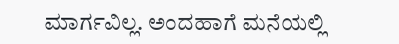ಮಾರ್ಗವಿಲ್ಲ. ಅಂದಹಾಗೆ ಮನೆಯಲ್ಲಿ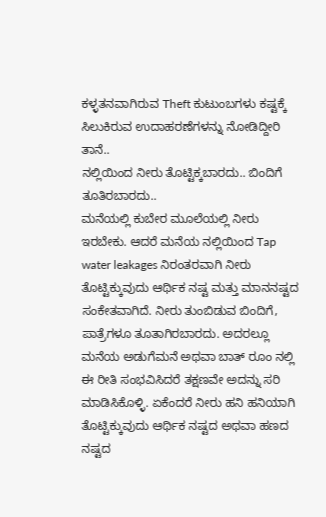ಕಳ್ಳತನವಾಗಿರುವ Theft ಕುಟುಂಬಗಳು ಕಷ್ಟಕ್ಕೆ ಸಿಲುಕಿರುವ ಉದಾಹರಣೆಗಳನ್ನು ನೋಡಿದ್ದೀರಿ ತಾನೆ..
ನಲ್ಲಿಯಿಂದ ನೀರು ತೊಟ್ಟಿಕ್ಕಬಾರದು.. ಬಿಂದಿಗೆ ತೂತಿರಬಾರದು..
ಮನೆಯಲ್ಲಿ ಕುಬೇರ ಮೂಲೆಯಲ್ಲಿ ನೀರು ಇರಬೇಕು. ಆದರೆ ಮನೆಯ ನಲ್ಲಿಯಿಂದ Tap water leakages ನಿರಂತರವಾಗಿ ನೀರು ತೊಟ್ಟಿಕ್ಕುವುದು ಆರ್ಥಿಕ ನಷ್ಟ ಮತ್ತು ಮಾನನಷ್ಟದ ಸಂಕೇತವಾಗಿದೆ. ನೀರು ತುಂಬಿಡುವ ಬಿಂದಿಗೆ, ಪಾತ್ರೆಗಳೂ ತೂತಾಗಿರಬಾರದು. ಅದರಲ್ಲೂ ಮನೆಯ ಅಡುಗೆಮನೆ ಅಥವಾ ಬಾತ್ ರೂಂ ನಲ್ಲಿ ಈ ರೀತಿ ಸಂಭವಿಸಿದರೆ ತಕ್ಷಣವೇ ಅದನ್ನು ಸರಿ ಮಾಡಿಸಿಕೊಳ್ಳಿ. ಏಕೆಂದರೆ ನೀರು ಹನಿ ಹನಿಯಾಗಿ ತೊಟ್ಟಿಕ್ಕುವುದು ಆರ್ಥಿಕ ನಷ್ಟದ ಅಥವಾ ಹಣದ ನಷ್ಟದ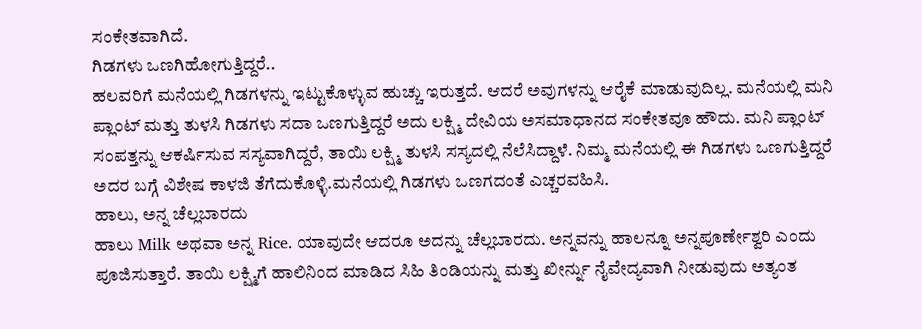ಸಂಕೇತವಾಗಿದೆ.
ಗಿಡಗಳು ಒಣಗಿಹೋಗುತ್ತಿದ್ದರೆ..
ಹಲವರಿಗೆ ಮನೆಯಲ್ಲಿ ಗಿಡಗಳನ್ನು ಇಟ್ಟುಕೊಳ್ಳುವ ಹುಚ್ಚು ಇರುತ್ತದೆ. ಆದರೆ ಅವುಗಳನ್ನು ಆರೈಕೆ ಮಾಡುವುದಿಲ್ಲ. ಮನೆಯಲ್ಲಿ ಮನಿ ಪ್ಲಾಂಟ್ ಮತ್ತು ತುಳಸಿ ಗಿಡಗಳು ಸದಾ ಒಣಗುತ್ತಿದ್ದರೆ ಅದು ಲಕ್ಷ್ಮಿ ದೇವಿಯ ಅಸಮಾಧಾನದ ಸಂಕೇತವೂ ಹೌದು. ಮನಿ ಪ್ಲಾಂಟ್ ಸಂಪತ್ತನ್ನು ಆಕರ್ಷಿಸುವ ಸಸ್ಯವಾಗಿದ್ದರೆ, ತಾಯಿ ಲಕ್ಷ್ಮಿ ತುಳಸಿ ಸಸ್ಯದಲ್ಲಿ ನೆಲೆಸಿದ್ದಾಳೆ. ನಿಮ್ಮ ಮನೆಯಲ್ಲಿ ಈ ಗಿಡಗಳು ಒಣಗುತ್ತಿದ್ದರೆ ಅದರ ಬಗ್ಗೆ ವಿಶೇಷ ಕಾಳಜಿ ತೆಗೆದುಕೊಳ್ಳಿ.ಮನೆಯಲ್ಲಿ ಗಿಡಗಳು ಒಣಗದಂತೆ ಎಚ್ಚರವಹಿಸಿ.
ಹಾಲು, ಅನ್ನ ಚೆಲ್ಲಬಾರದು
ಹಾಲು Milk ಅಥವಾ ಅನ್ನ Rice. ಯಾವುದೇ ಆದರೂ ಅದನ್ನು ಚೆಲ್ಲಬಾರದು. ಅನ್ನವನ್ನು ಹಾಲನ್ನೂ ಅನ್ನಪೂರ್ಣೇಶ್ವರಿ ಎಂದು ಪೂಜಿಸುತ್ತಾರೆ. ತಾಯಿ ಲಕ್ಷ್ಮಿಗೆ ಹಾಲಿನಿಂದ ಮಾಡಿದ ಸಿಹಿ ತಿಂಡಿಯನ್ನು ಮತ್ತು ಖೀರ್ನ್ನು ನೈವೇದ್ಯವಾಗಿ ನೀಡುವುದು ಅತ್ಯಂತ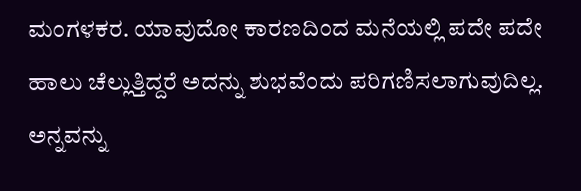ಮಂಗಳಕರ. ಯಾವುದೋ ಕಾರಣದಿಂದ ಮನೆಯಲ್ಲಿ ಪದೇ ಪದೇ ಹಾಲು ಚೆಲ್ಲುತ್ತಿದ್ದರೆ ಅದನ್ನು ಶುಭವೆಂದು ಪರಿಗಣಿಸಲಾಗುವುದಿಲ್ಲ. ಅನ್ನವನ್ನು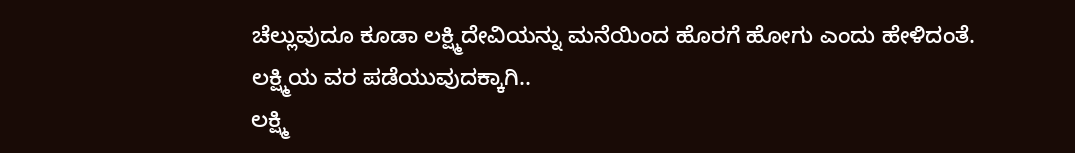ಚೆಲ್ಲುವುದೂ ಕೂಡಾ ಲಕ್ಷ್ಮಿದೇವಿಯನ್ನು ಮನೆಯಿಂದ ಹೊರಗೆ ಹೋಗು ಎಂದು ಹೇಳಿದಂತೆ.
ಲಕ್ಷ್ಮಿಯ ವರ ಪಡೆಯುವುದಕ್ಕಾಗಿ..
ಲಕ್ಷ್ಮಿ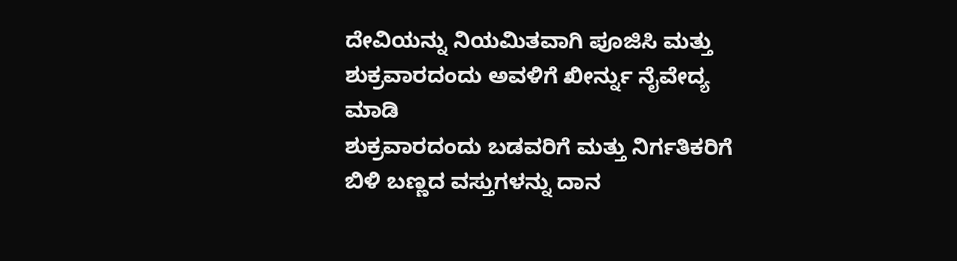ದೇವಿಯನ್ನು ನಿಯಮಿತವಾಗಿ ಪೂಜಿಸಿ ಮತ್ತು ಶುಕ್ರವಾರದಂದು ಅವಳಿಗೆ ಖೀರ್ನ್ನು ನೈವೇದ್ಯ ಮಾಡಿ
ಶುಕ್ರವಾರದಂದು ಬಡವರಿಗೆ ಮತ್ತು ನಿರ್ಗತಿಕರಿಗೆ ಬಿಳಿ ಬಣ್ಣದ ವಸ್ತುಗಳನ್ನು ದಾನ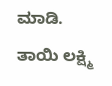ಮಾಡಿ.
ತಾಯಿ ಲಕ್ಷ್ಮಿ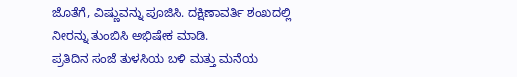ಜೊತೆಗೆ, ವಿಷ್ಣುವನ್ನು ಪೂಜಿಸಿ. ದಕ್ಷಿಣಾವರ್ತಿ ಶಂಖದಲ್ಲಿ ನೀರನ್ನು ತುಂಬಿಸಿ ಅಭಿಷೇಕ ಮಾಡಿ.
ಪ್ರತಿದಿನ ಸಂಜೆ ತುಳಸಿಯ ಬಳಿ ಮತ್ತು ಮನೆಯ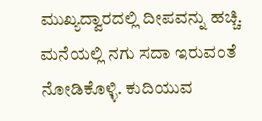ಮುಖ್ಯದ್ವಾರದಲ್ಲಿ ದೀಪವನ್ನು ಹಚ್ಚಿ.
ಮನೆಯಲ್ಲಿ ನಗು ಸದಾ ಇರುವಂತೆ ನೋಡಿಕೊಳ್ಳಿ. ಕುದಿಯುವ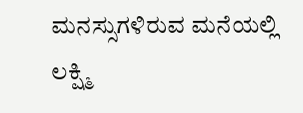ಮನಸ್ಸುಗಳಿರುವ ಮನೆಯಲ್ಲಿ ಲಕ್ಷ್ಮಿ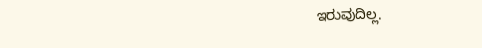ಇರುವುದಿಲ್ಲ.